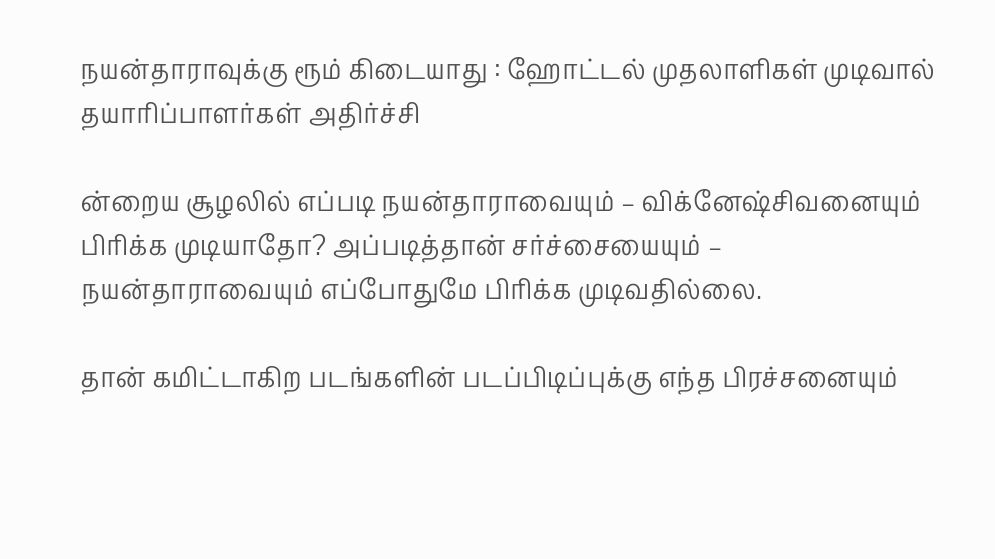நயன்தாராவுக்கு ரூம் கிடையாது : ஹோட்டல் முதலாளிகள் முடிவால் தயாரிப்பாளர்கள் அதிர்ச்சி

ன்றைய சூழலில் எப்படி நயன்தாராவையும் – விக்னேஷ்சிவனையும் பிரிக்க முடியாதோ? அப்படித்தான் சர்ச்சையையும் – நயன்தாராவையும் எப்போதுமே பிரிக்க முடிவதில்லை.

தான் கமிட்டாகிற படங்களின் படப்பிடிப்புக்கு எந்த பிரச்சனையும்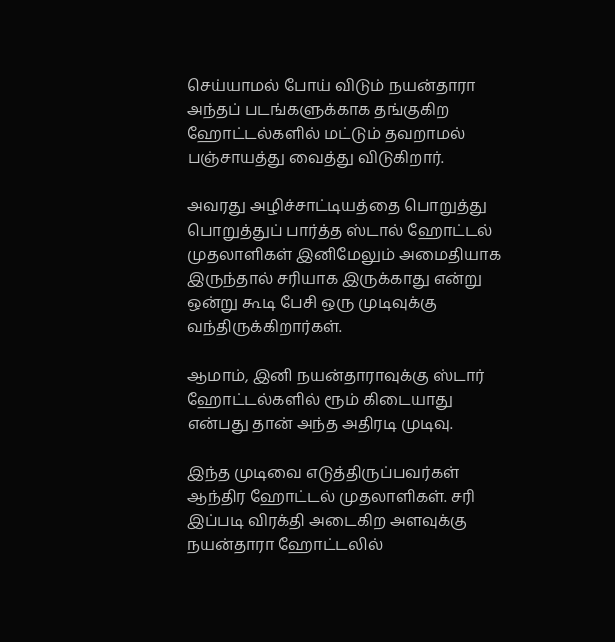செய்யாமல் போய் விடும் நயன்தாரா அந்தப் படங்களுக்காக தங்குகிற ஹோட்டல்களில் மட்டும் தவறாமல் பஞ்சாயத்து வைத்து விடுகிறார்.

அவரது அழிச்சாட்டியத்தை பொறுத்து பொறுத்துப் பார்த்த ஸ்டால் ஹோட்டல் முதலாளிகள் இனிமேலும் அமைதியாக இருந்தால் சரியாக இருக்காது என்று ஒன்று கூடி பேசி ஒரு முடிவுக்கு வந்திருக்கிறார்கள்.

ஆமாம், இனி நயன்தாராவுக்கு ஸ்டார் ஹோட்டல்களில் ரூம் கிடையாது என்பது தான் அந்த அதிரடி முடிவு.

இந்த முடிவை எடுத்திருப்பவர்கள் ஆந்திர ஹோட்டல் முதலாளிகள். சரி இப்படி விரக்தி அடைகிற அளவுக்கு நயன்தாரா ஹோட்டலில்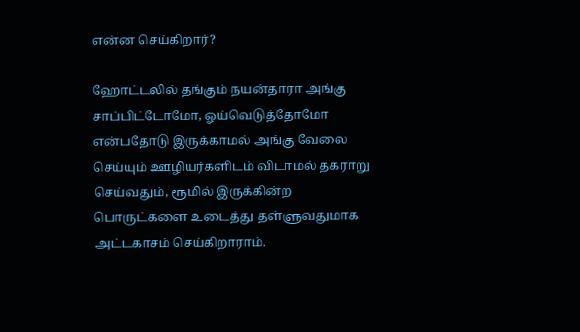என்ன செய்கிறார்?

ஹோட்டலில் தங்கும் நயன்தாரா அங்கு சாப்பிட்டோமோ, ஓய்வெடுத்தோமோ என்பதோடு இருக்காமல் அங்கு வேலை செய்யும் ஊழியர்களிடம் விடாமல் தகராறு செய்வதும், ரூமில் இருக்கின்ற பொருட்களை உடைத்து தள்ளுவதுமாக அட்டகாசம் செய்கிறாராம்.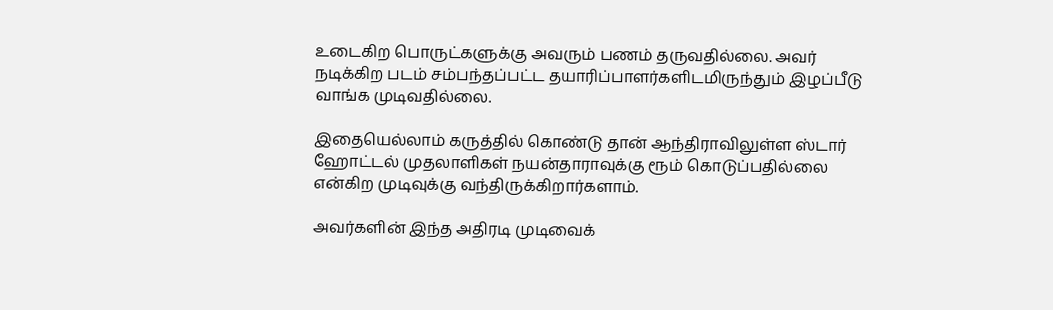உடைகிற பொருட்களுக்கு அவரும் பணம் தருவதில்லை. அவர் நடிக்கிற படம் சம்பந்தப்பட்ட தயாரிப்பாளர்களிடமிருந்தும் இழப்பீடு வாங்க முடிவதில்லை.

இதையெல்லாம் கருத்தில் கொண்டு தான் ஆந்திராவிலுள்ள ஸ்டார் ஹோட்டல் முதலாளிகள் நயன்தாராவுக்கு ரூம் கொடுப்பதில்லை என்கிற முடிவுக்கு வந்திருக்கிறார்களாம்.

அவர்களின் இந்த அதிரடி முடிவைக்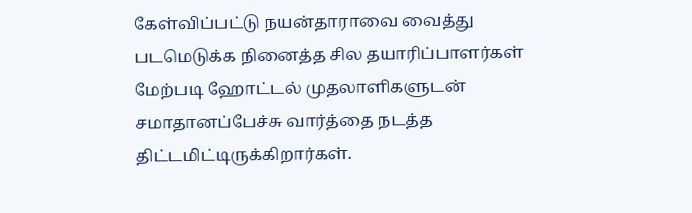கேள்விப்பட்டு நயன்தாராவை வைத்து படமெடுக்க நினைத்த சில தயாரிப்பாளர்கள் மேற்படி ஹோட்டல் முதலாளிகளுடன் சமாதானப்பேச்சு வார்த்தை நடத்த திட்டமிட்டிருக்கிறார்கள்.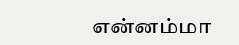என்னம்மா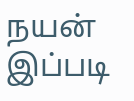நயன் இப்படி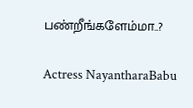பண்றீங்களேம்மா..?

Actress NayantharaBabu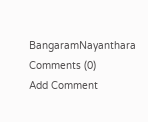BangaramNayanthara
Comments (0)
Add Comment